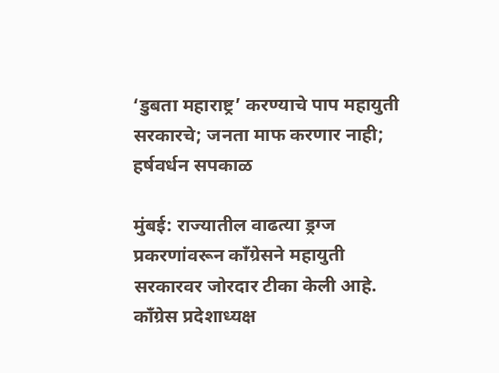‘डुबता महाराष्ट्र’ करण्याचे पाप महायुती सरकारचे; जनता माफ करणार नाही;  हर्षवर्धन सपकाळ

मुंबई: राज्यातील वाढत्या ड्रग्ज प्रकरणांवरून काँग्रेसने महायुती सरकारवर जोरदार टीका केली आहे. काँग्रेस प्रदेशाध्यक्ष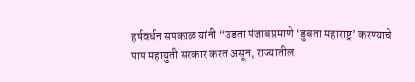हर्षवर्धन सपकाळ यांनी “उडता पंजाबप्रमाणे ‘डुबता महाराष्ट्र’ करण्याचे पाप महायुती सरकार करत असून, राज्यातील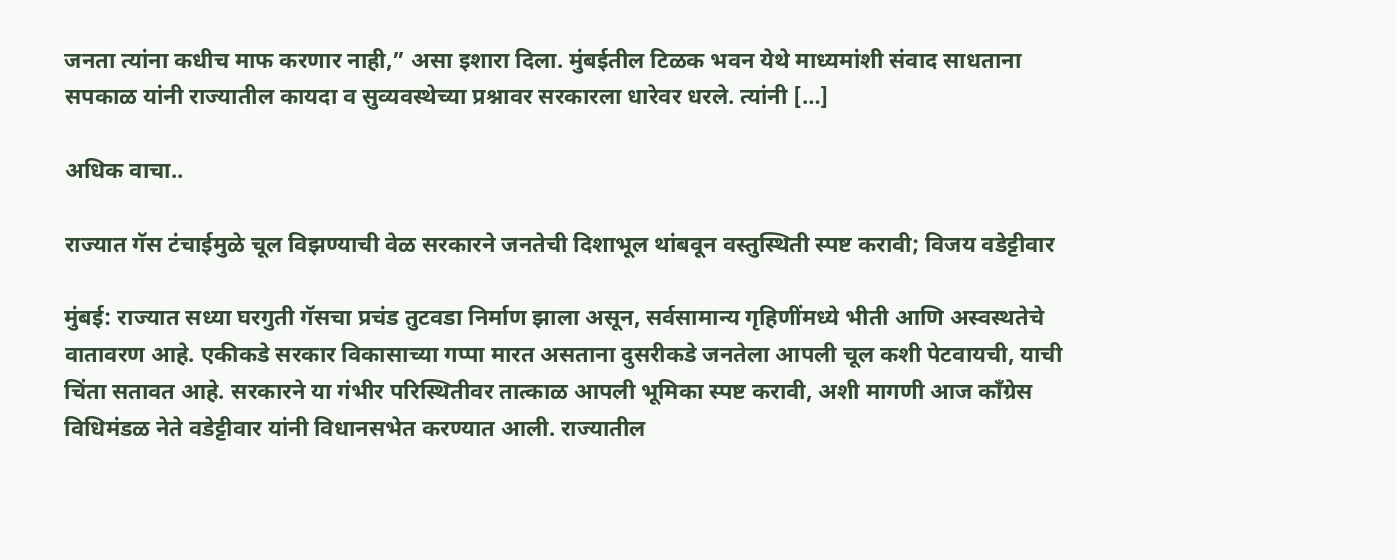जनता त्यांना कधीच माफ करणार नाही,” असा इशारा दिला. मुंबईतील टिळक भवन येथे माध्यमांशी संवाद साधताना सपकाळ यांनी राज्यातील कायदा व सुव्यवस्थेच्या प्रश्नावर सरकारला धारेवर धरले. त्यांनी […]

अधिक वाचा..

राज्यात गॅस टंचाईमुळे चूल विझण्याची वेळ सरकारने जनतेची दिशाभूल थांबवून वस्तुस्थिती स्पष्ट करावी; विजय वडेट्टीवार

मुंबई: राज्यात सध्या घरगुती गॅसचा प्रचंड तुटवडा निर्माण झाला असून, सर्वसामान्य गृहिणींमध्ये भीती आणि अस्वस्थतेचे वातावरण आहे. एकीकडे सरकार विकासाच्या गप्पा मारत असताना दुसरीकडे जनतेला आपली चूल कशी पेटवायची, याची चिंता सतावत आहे. सरकारने या गंभीर परिस्थितीवर तात्काळ आपली भूमिका स्पष्ट करावी, अशी मागणी आज काँग्रेस विधिमंडळ नेते वडेट्टीवार यांनी विधानसभेत करण्यात आली. राज्यातील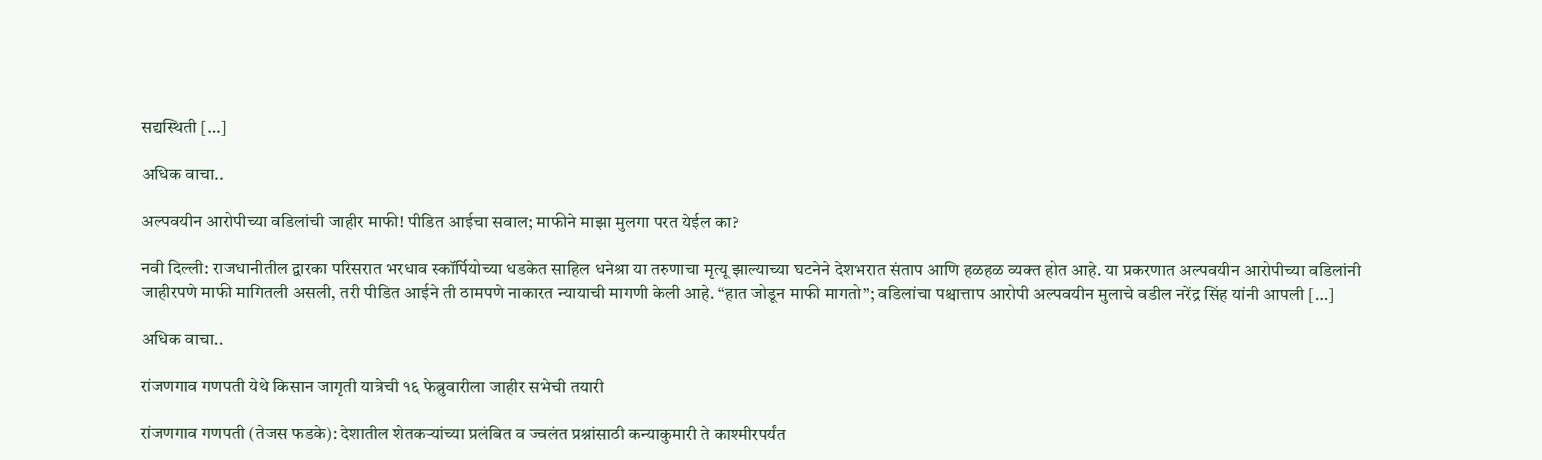सद्यस्थिती […]

अधिक वाचा..

अल्पवयीन आरोपीच्या वडिलांची जाहीर माफी! पीडित आईचा सवाल; माफीने माझा मुलगा परत येईल का?

नवी दिल्ली: राजधानीतील द्वारका परिसरात भरधाव स्कॉर्पियोच्या धडकेत साहिल धनेश्रा या तरुणाचा मृत्यू झाल्याच्या घटनेने देशभरात संताप आणि हळहळ व्यक्त होत आहे. या प्रकरणात अल्पवयीन आरोपीच्या वडिलांनी जाहीरपणे माफी मागितली असली, तरी पीडित आईने ती ठामपणे नाकारत न्यायाची मागणी केली आहे. “हात जोडून माफी मागतो”; वडिलांचा पश्चात्ताप आरोपी अल्पवयीन मुलाचे वडील नरेंद्र सिंह यांनी आपली […]

अधिक वाचा..

रांजणगाव गणपती येथे किसान जागृती यात्रेची १६ फेब्रुवारीला जाहीर सभेची तयारी

रांजणगाव गणपती (तेजस फडके): देशातील शेतकऱ्यांच्या प्रलंबित व ज्वलंत प्रश्नांसाठी कन्याकुमारी ते काश्मीरपर्यंत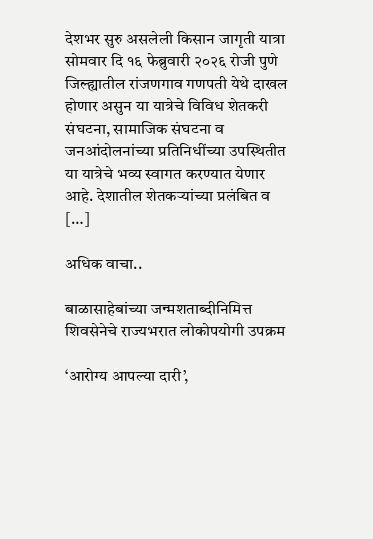देशभर सुरु असलेली किसान जागृती यात्रा सोमवार दि १६ फेब्रुवारी २०२६ रोजी पुणे जिल्ह्यातील रांजणगाव गणपती येथे दाखल होणार असुन या यात्रेचे विविध शेतकरी संघटना, सामाजिक संघटना व जनआंदोलनांच्या प्रतिनिधींच्या उपस्थितीत या यात्रेचे भव्य स्वागत करण्यात येणार आहे. देशातील शेतकऱ्यांच्या प्रलंबित व […]

अधिक वाचा..

बाळासाहेबांच्या जन्मशताब्दीनिमित्त शिवसेनेचे राज्यभरात लोकोपयोगी उपक्रम

‘आरोग्य आपल्या दारी’,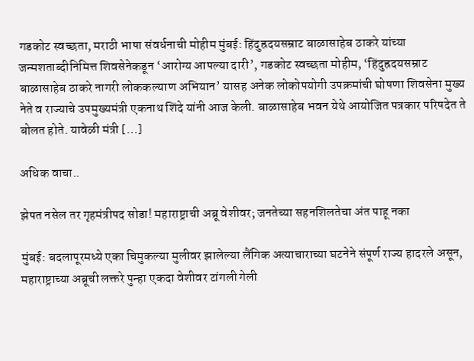गडकोट स्वच्छता, मराठी भाषा संवर्धनाची मोहीम मुंबई: हिंदुह्रदयसम्राट बाळासाहेब ठाकरे यांच्या जन्मशताब्दीनिमित्त शिवसेनेकडून ‘आरोग्य आपल्या दारी’, गडकोट स्वच्छता मोहीम, ‘हिंदुह्रदयसम्राट बाळासाहेब ठाकरे नागरी लोककल्याण अभियान’ यासह अनेक लोकोपयोगी उपक्रमांची घोषणा शिवसेना मुख्य नेते व राज्याचे उपमुख्यमंत्री एकनाथ शिंदे यांनी आज केली. बाळासाहेब भवन येथे आयोजित पत्रकार परिषदेत ते बोलत होते. यावेळी मंत्री […]

अधिक वाचा..

झेपत नसेल तर गृहमंत्रीपद सोडा! महाराष्ट्राची अब्रू वेशीवर; जनतेच्या सहनशिलतेचा अंत पाहू नका

मुंबई: बदलापूरमध्ये एका चिमुकल्या मुलीवर झालेल्या लैंगिक अत्याचाराच्या घटनेने संपूर्ण राज्य हादरले असून, महाराष्ट्राच्या अब्रूची लक्तरे पुन्हा एकदा वेशीवर टांगली गेली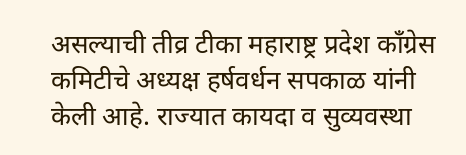असल्याची तीव्र टीका महाराष्ट्र प्रदेश काँग्रेस कमिटीचे अध्यक्ष हर्षवर्धन सपकाळ यांनी केली आहे. राज्यात कायदा व सुव्यवस्था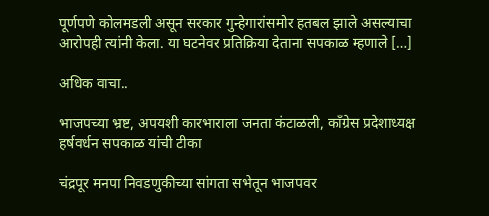पूर्णपणे कोलमडली असून सरकार गुन्हेगारांसमोर हतबल झाले असल्याचा आरोपही त्यांनी केला. या घटनेवर प्रतिक्रिया देताना सपकाळ म्हणाले […]

अधिक वाचा..

भाजपच्या भ्रष्ट, अपयशी कारभाराला जनता कंटाळली, काँग्रेस प्रदेशाध्यक्ष हर्षवर्धन सपकाळ यांची टीका

चंद्रपूर मनपा निवडणुकीच्या सांगता सभेतून भाजपवर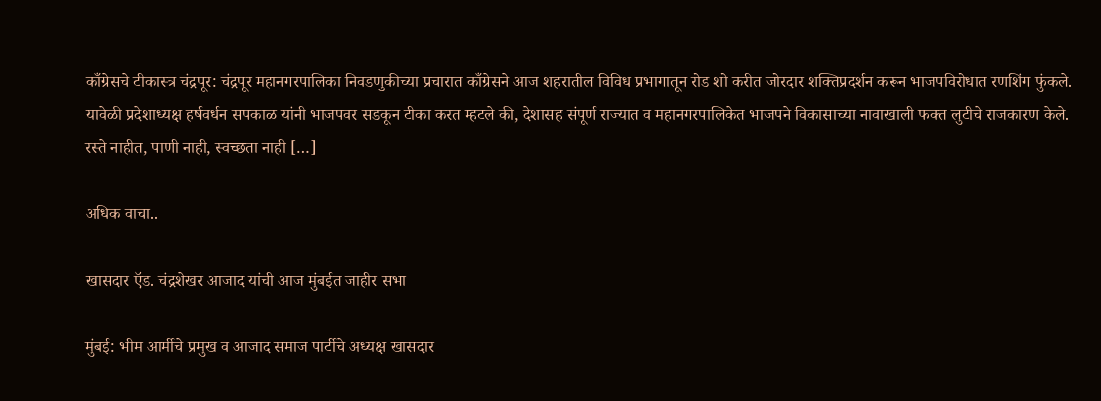काँग्रेसचे टीकास्त्र चंद्रपूर: चंद्रपूर महानगरपालिका निवडणुकीच्या प्रचारात काँग्रेसने आज शहरातील विविध प्रभागातून रोड शो करीत जोरदार शक्तिप्रदर्शन करून भाजपविरोधात रणशिंग फुंकले. यावेळी प्रदेशाध्यक्ष हर्षवर्धन सपकाळ यांनी भाजपवर सडकून टीका करत म्हटले की, देशासह संपूर्ण राज्यात व महानगरपालिकेत भाजपने विकासाच्या नावाखाली फक्त लुटीचे राजकारण केले. रस्ते नाहीत, पाणी नाही, स्वच्छता नाही […]

अधिक वाचा..

खासदार ऍड. चंद्रशेखर आजाद यांची आज मुंबईत जाहीर सभा

मुंबई: भीम आर्मीचे प्रमुख व आजाद समाज पार्टीचे अध्यक्ष खासदार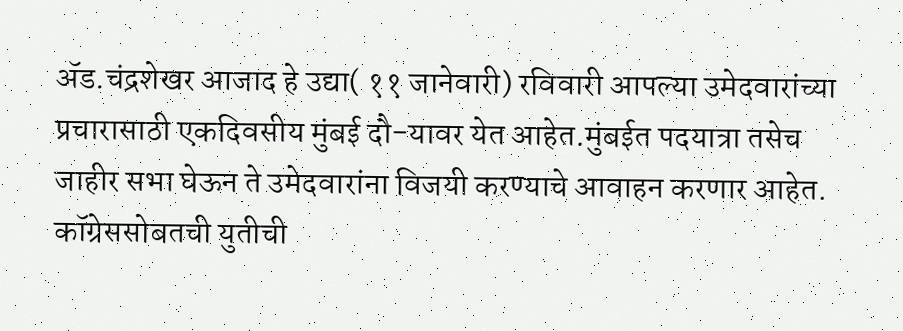ॲड.चंद्रशेखर आजाद हे उद्या( ११ जानेवारी) रविवारी आपल्या उमेदवारांच्या प्रचारासाठी एकदिवसीय मुंबई दौ-यावर येत आहेत.मुंबईत पदयात्रा तसेच जाहीर सभा घेऊन ते उमेदवारांना विजयी करण्याचे आवाहन करणार आहेत. कॉग्रेससोबतची युतीची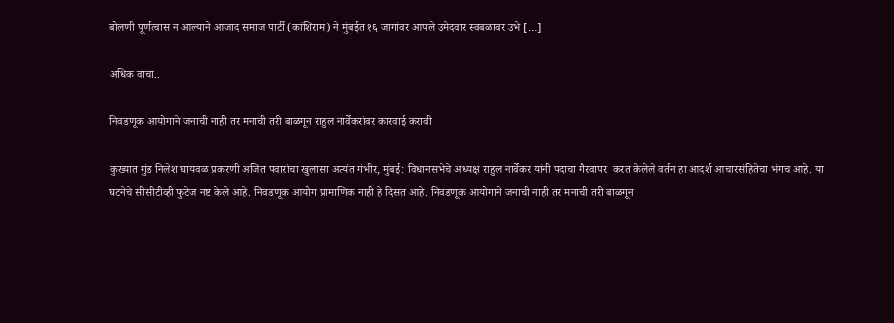बोलणी पूर्णत्वास न आल्याने आजाद समाज पार्टी (कांशिराम) ने मुंबईत १६ जागांवर आपले उमेदवार स्वबळावर उभे […]

अधिक वाचा..

निवडणूक आयोगाने जनाची नाही तर मनाची तरी बाळगून राहुल नार्वेकरांवर कारवाई करावी

कुख्यात गुंड निलेश घायवळ प्रकरणी अजित पवारांचा खुलासा अत्यंत गंभीर, मुंबई: विधानसभेचे अध्यक्ष राहुल नार्वेकर यांनी पदाचा गैरवापर  करत केलेले वर्तन हा आदर्श आचारसंहितेचा भंगच आहे. या घटनेचे सीसीटीव्ही फुटेज नष्ट केले आहे. निवडणूक आयोग प्रामाणिक नाही हे दिसत आहे. निवडणूक आयोगाने जनाची नाही तर मनाची तरी बाळगून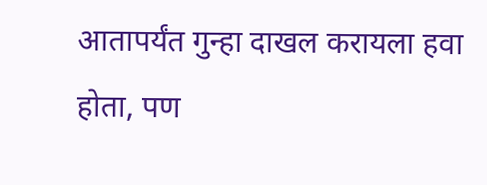आतापर्यंत गुन्हा दाखल करायला हवा होता, पण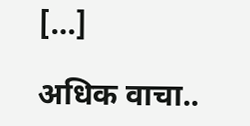[…]

अधिक वाचा..